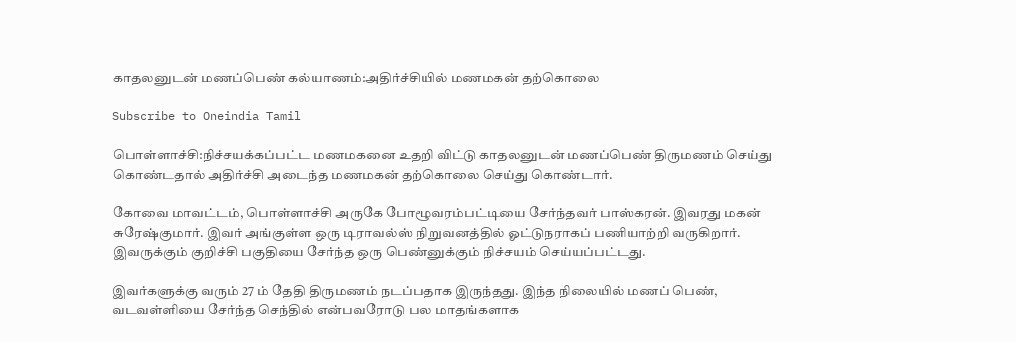காதலனுடன் மணப்பெண் கல்யாணம்:அதிர்ச்சியில் மணமகன் தற்கொலை

Subscribe to Oneindia Tamil

பொள்ளாச்சி:நிச்சயக்கப்பட்ட மணமகனை உதறி விட்டு காதலனுடன் மணப்பெண் திருமணம் செய்து கொண்டதால் அதிர்ச்சி அடைந்த மணமகன் தற்கொலை செய்து கொண்டார்.

கோவை மாவட்டம், பொள்ளாச்சி அருகே போழூவரம்பட்டியை சேர்ந்தவர் பாஸ்கரன். இவரது மகன் சுரேஷ்குமார். இவர் அங்குள்ள ஒரு டிராவல்ஸ் நிறுவனத்தில் ஓட்டுநராகப் பணியாற்றி வருகிறார். இவருக்கும் குறிச்சி பகுதியை சேர்ந்த ஒரு பெண்னுக்கும் நிச்சயம் செய்யப்பட்டது.

இவர்களுக்கு வரும் 27 ம் தேதி திருமணம் நடப்பதாக இருந்தது. இந்த நிலையில் மணப் பெண், வடவள்ளியை சேர்ந்த செந்தில் என்பவரோடு பல மாதங்களாக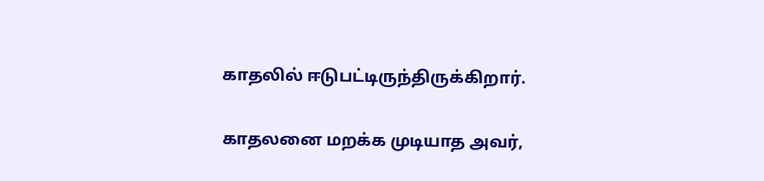காதலில் ஈடுபட்டிருந்திருக்கிறார்.

காதலனை மறக்க முடியாத அவர்,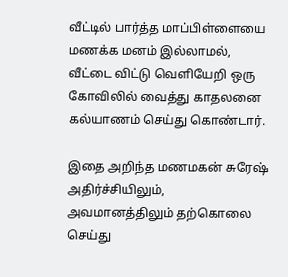வீட்டில் பார்த்த மாப்பிள்ளையை மணக்க மனம் இல்லாமல், வீட்டை விட்டு வெளியேறி ஒரு கோவிலில் வைத்து காதலனை கல்யாணம் செய்து கொண்டார்.

இதை அறிந்த மணமகன் சுரேஷ் அதிர்ச்சியிலும், அவமானத்திலும் தற்கொலை செய்து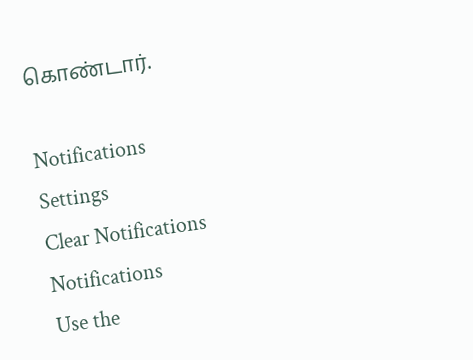கொண்டார்.

Notifications
Settings
Clear Notifications
Notifications
Use the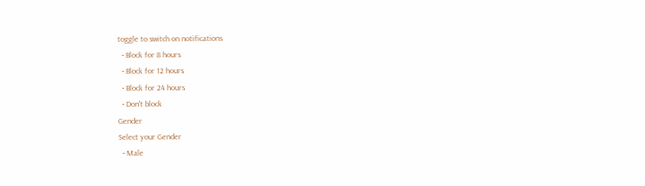toggle to switch on notifications
  • Block for 8 hours
  • Block for 12 hours
  • Block for 24 hours
  • Don't block
Gender
Select your Gender
  • Male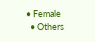• Female
  • Others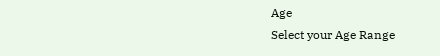Age
Select your Age Range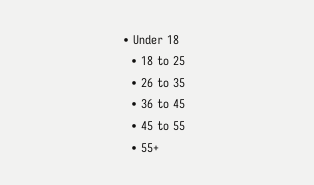• Under 18
  • 18 to 25
  • 26 to 35
  • 36 to 45
  • 45 to 55
  • 55+